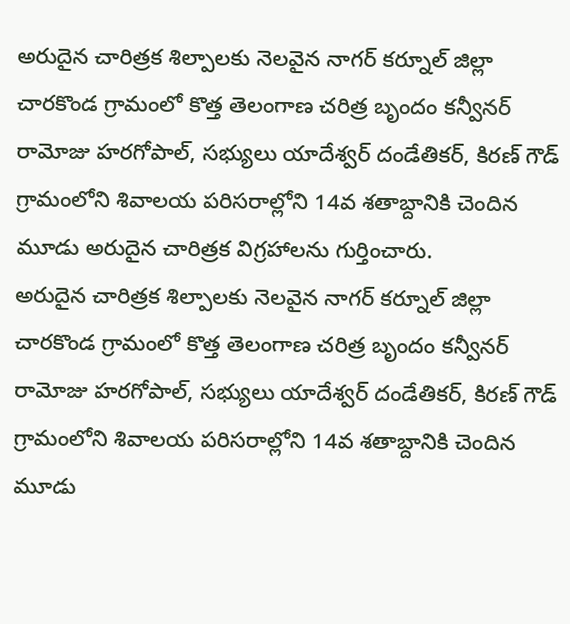అరుదైన చారిత్రక శిల్పాలకు నెలవైన నాగర్ కర్నూల్ జిల్లా చారకొండ గ్రామంలో కొత్త తెలంగాణ చరిత్ర బృందం కన్వీనర్ రామోజు హరగోపాల్, సభ్యులు యాదేశ్వర్ దండేతికర్, కిరణ్ గౌడ్ గ్రామంలోని శివాలయ పరిసరాల్లోని 14వ శతాబ్దానికి చెందిన మూడు అరుదైన చారిత్రక విగ్రహాలను గుర్తించారు.
అరుదైన చారిత్రక శిల్పాలకు నెలవైన నాగర్ కర్నూల్ జిల్లా చారకొండ గ్రామంలో కొత్త తెలంగాణ చరిత్ర బృందం కన్వీనర్ రామోజు హరగోపాల్, సభ్యులు యాదేశ్వర్ దండేతికర్, కిరణ్ గౌడ్ గ్రామంలోని శివాలయ పరిసరాల్లోని 14వ శతాబ్దానికి చెందిన మూడు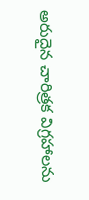అరుదైన చారిత్రక విగ్రహాలను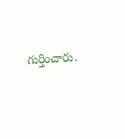గుర్తించారు.